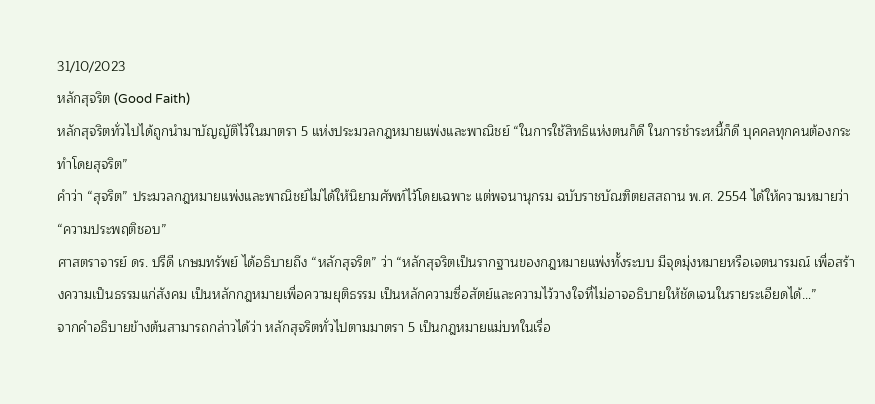31/10/2023
หลักสุจริต (Good Faith)
หลักสุจริตทั่วไปได้ถูกนำมาบัญญัติไว้ในมาตรา 5 แห่งประมวลกฎหมายแพ่งและพาณิชย์ “ในการใช้สิทธิแห่งตนก็ดี ในการชำระหนี้ก็ดี บุคคลทุกคนต้องกระทำโดยสุจริต”
คำว่า “สุจริต” ประมวลกฎหมายแพ่งและพาณิชย์ไม่ได้ให้นิยามศัพท์ไว้โดยเฉพาะ แต่พจนานุกรม ฉบับราชบัณฑิตยสสถาน พ.ศ. 2554 ได้ให้ความหมายว่า “ความประพฤติชอบ”
ศาสตราจารย์ ดร. ปรีดี เกษมทรัพย์ ได้อธิบายถึง “หลักสุจริต” ว่า “หลักสุจริตเป็นรากฐานของกฎหมายแพ่งทั้งระบบ มีจุดมุ่งหมายหรือเจตนารมณ์ เพื่อสร้างความเป็นธรรมแก่สังคม เป็นหลักกฎหมายเพื่อความยุติธรรม เป็นหลักความซื่อสัตย์และความไว้วางใจที่ไม่อาจอธิบายให้ชัดเจนในรายระเอียดได้…”
จากคำอธิบายข้างต้นสามารถกล่าวได้ว่า หลักสุจริตทั่วไปตามมาตรา 5 เป็นกฎหมายแม่บทในเรื่อ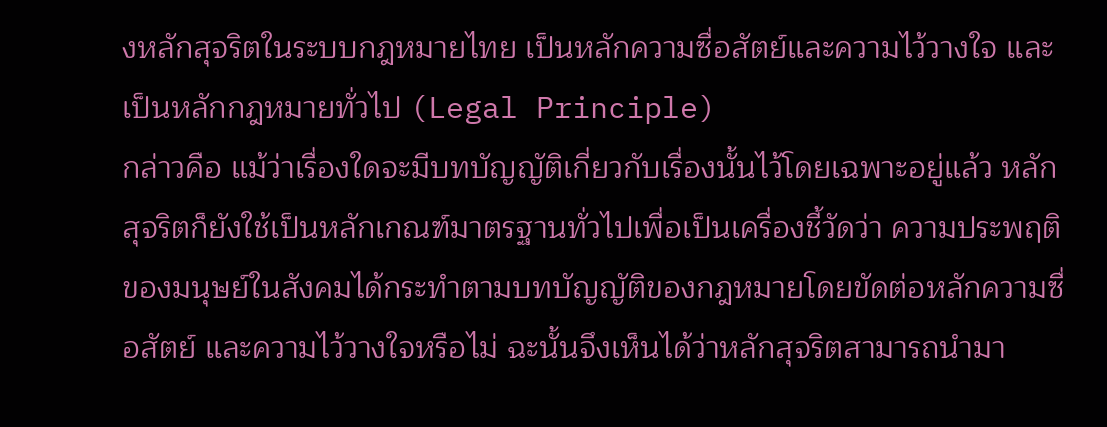งหลักสุจริตในระบบกฎหมายไทย เป็นหลักความซื่อสัตย์และความไว้วางใจ และเป็นหลักกฎหมายทั่วไป (Legal Principle)
กล่าวคือ แม้ว่าเรื่องใดจะมีบทบัญญัติเกี่ยวกับเรื่องนั้นไว้โดยเฉพาะอยู่แล้ว หลักสุจริตก็ยังใช้เป็นหลักเกณฑ์มาตรฐานทั่วไปเพื่อเป็นเครื่องชี้วัดว่า ความประพฤติของมนุษย์ในสังคมได้กระทำตามบทบัญญัติของกฎหมายโดยขัดต่อหลักความซื่อสัตย์ และความไว้วางใจหรือไม่ ฉะนั้นจึงเห็นได้ว่าหลักสุจริตสามารถนำมา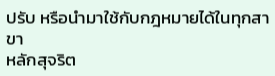ปรับ หรือนำมาใช้กับกฎหมายได้ในทุกสาขา
หลักสุจริต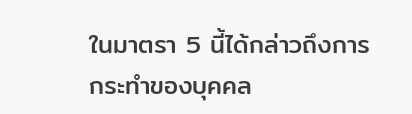ในมาตรา 5 นี้ได้กล่าวถึงการกระทำของบุคคล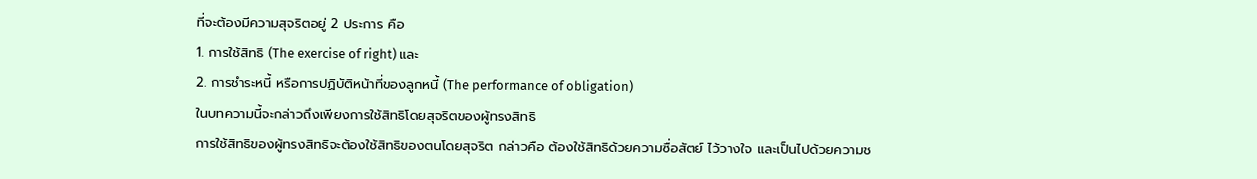ที่จะต้องมีความสุจริตอยู่ 2 ประการ คือ
1. การใช้สิทธิ (The exercise of right) และ
2. การชำระหนี้ หรือการปฏิบัติหน้าที่ของลูกหนี้ (The performance of obligation)
ในบทความนี้จะกล่าวถึงเพียงการใช้สิทธิโดยสุจริตของผู้ทรงสิทธิ
การใช้สิทธิของผู้ทรงสิทธิจะต้องใช้สิทธิของตนโดยสุจริต กล่าวคือ ต้องใช้สิทธิด้วยความซื่อสัตย์ ไว้วางใจ และเป็นไปด้วยความช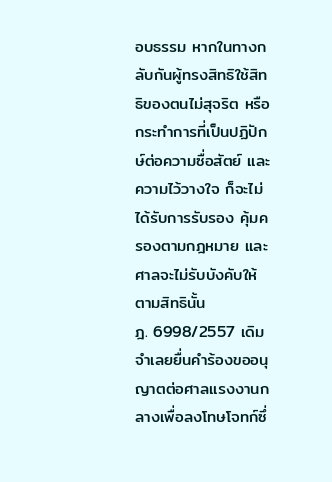อบธรรม หากในทางกลับกันผู้ทรงสิทธิใช้สิทธิของตนไม่สุจริต หรือกระทำการที่เป็นปฏิปักษ์ต่อความซื่อสัตย์ และความไว้วางใจ ก็จะไม่ได้รับการรับรอง คุ้มครองตามกฎหมาย และศาลจะไม่รับบังคับให้ตามสิทธินั้น
ฎ. 6998/2557 เดิมจำเลยยื่นคำร้องขออนุญาตต่อศาลแรงงานกลางเพื่อลงโทษโจทก์ซึ่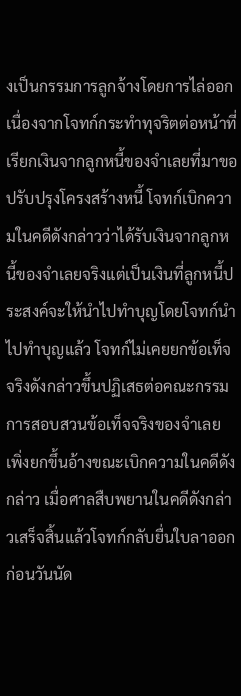งเป็นกรรมการลูกจ้างโดยการไล่ออกเนื่องจากโจทก์กระทำทุจริตต่อหน้าที่เรียกเงินจากลูกหนี้ของจำเลยที่มาขอปรับปรุงโครงสร้างหนี้ โจทก์เบิกความในคดีดังกล่าวว่าได้รับเงินจากลูกหนี้ของจำเลยจริงแต่เป็นเงินที่ลูกหนี้ประสงค์จะให้นำไปทำบุญโดยโจทก์นำไปทำบุญแล้ว โจทก์ไม่เคยยกข้อเท็จจริงดังกล่าวขึ้นปฏิเสธต่อคณะกรรมการสอบสวนข้อเท็จจริงของจำเลย เพิ่งยกขึ้นอ้างขณะเบิกความในคดีดังกล่าว เมื่อศาลสืบพยานในคดีดังกล่าวเสร็จสิ้นแล้วโจทก์กลับยื่นใบลาออกก่อนวันนัด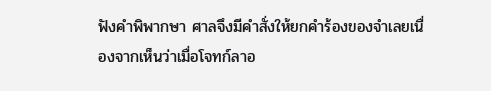ฟังคำพิพากษา ศาลจึงมีคำสั่งให้ยกคำร้องของจำเลยเนื่องจากเห็นว่าเมื่อโจทก์ลาอ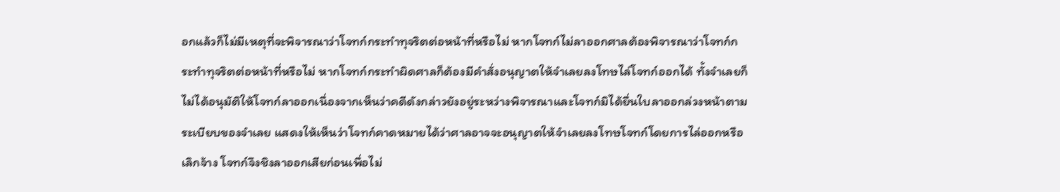อกแล้วก็ไม่มีเหตุที่จะพิจารณาว่าโจทก์กระทำทุจริตต่อหน้าที่หรือไม่ หากโจทก์ไม่ลาออกศาลต้องพิจารณาว่าโจทก์กระทำทุจริตต่อหน้าที่หรือไม่ หากโจทก์กระทำผิดศาลก็ต้องมีคำสั่งอนุญาตให้จำเลยลงโทษไล่โจทก์ออกได้ ทั้งจำเลยก็ไม่ได้อนุมัติให้โจทก์ลาออกเนื่องจากเห็นว่าคดีดังกล่าวยังอยู่ระหว่างพิจารณาและโจทก์มิได้ยื่นใบลาออกล่วงหน้าตามระเบียบของจำเลย แสดงให้เห็นว่าโจทก์คาดหมายได้ว่าศาลอาจจะอนุญาตให้จำเลยลงโทษโจทก์โดยการไล่ออกหรือเลิกจ้าง โจทก์จึงชิงลาออกเสียก่อนเพื่อไม่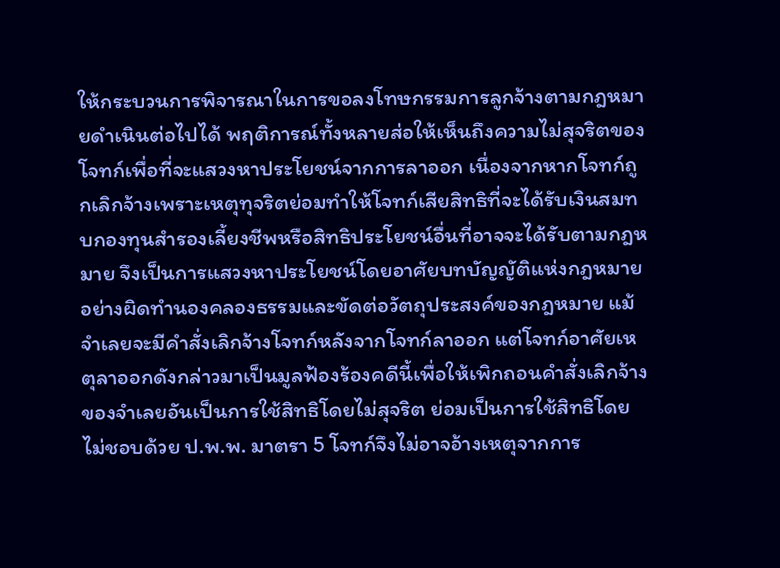ให้กระบวนการพิจารณาในการขอลงโทษกรรมการลูกจ้างตามกฎหมายดำเนินต่อไปได้ พฤติการณ์ทั้งหลายส่อให้เห็นถึงความไม่สุจริตของโจทก์เพื่อที่จะแสวงหาประโยชน์จากการลาออก เนื่องจากหากโจทก์ถูกเลิกจ้างเพราะเหตุทุจริตย่อมทำให้โจทก์เสียสิทธิที่จะได้รับเงินสมทบกองทุนสำรองเลี้ยงชีพหรือสิทธิประโยชน์อื่นที่อาจจะได้รับตามกฎหมาย จึงเป็นการแสวงหาประโยชน์โดยอาศัยบทบัญญัติแห่งกฎหมายอย่างผิดทำนองคลองธรรมและขัดต่อวัตถุประสงค์ของกฎหมาย แม้จำเลยจะมีคำสั่งเลิกจ้างโจทก์หลังจากโจทก์ลาออก แต่โจทก์อาศัยเหตุลาออกดังกล่าวมาเป็นมูลฟ้องร้องคดีนี้เพื่อให้เพิกถอนคำสั่งเลิกจ้างของจำเลยอันเป็นการใช้สิทธิโดยไม่สุจริต ย่อมเป็นการใช้สิทธิโดยไม่ชอบด้วย ป.พ.พ. มาตรา 5 โจทก์จึงไม่อาจอ้างเหตุจากการ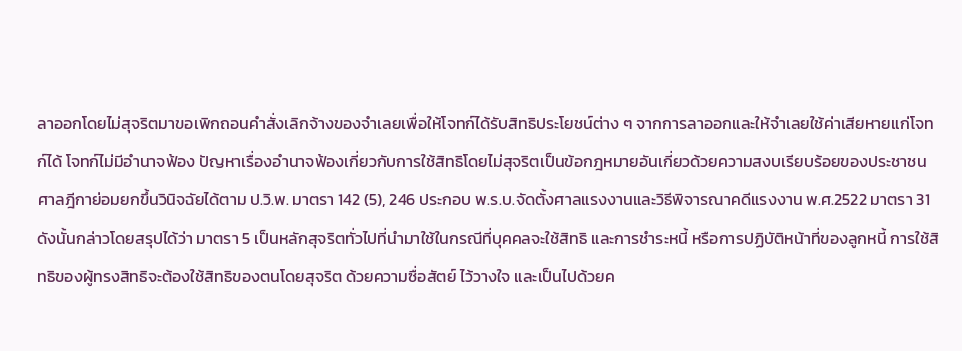ลาออกโดยไม่สุจริตมาขอเพิกถอนคำสั่งเลิกจ้างของจำเลยเพื่อให้โจทก์ได้รับสิทธิประโยชน์ต่าง ๆ จากการลาออกและให้จำเลยใช้ค่าเสียหายแก่โจทก์ได้ โจทก์ไม่มีอำนาจฟ้อง ปัญหาเรื่องอำนาจฟ้องเกี่ยวกับการใช้สิทธิโดยไม่สุจริตเป็นข้อกฎหมายอันเกี่ยวด้วยความสงบเรียบร้อยของประชาชน ศาลฎีกาย่อมยกขึ้นวินิจฉัยได้ตาม ป.วิ.พ. มาตรา 142 (5), 246 ประกอบ พ.ร.บ.จัดตั้งศาลแรงงานและวิธีพิจารณาคดีแรงงาน พ.ศ.2522 มาตรา 31
ดังนั้นกล่าวโดยสรุปได้ว่า มาตรา 5 เป็นหลักสุจริตทั่วไปที่นำมาใช้ในกรณีที่บุคคลจะใช้สิทธิ และการชำระหนี้ หรือการปฏิบัติหน้าที่ของลูกหนี้ การใช้สิทธิของผู้ทรงสิทธิจะต้องใช้สิทธิของตนโดยสุจริต ด้วยความซื่อสัตย์ ไว้วางใจ และเป็นไปด้วยค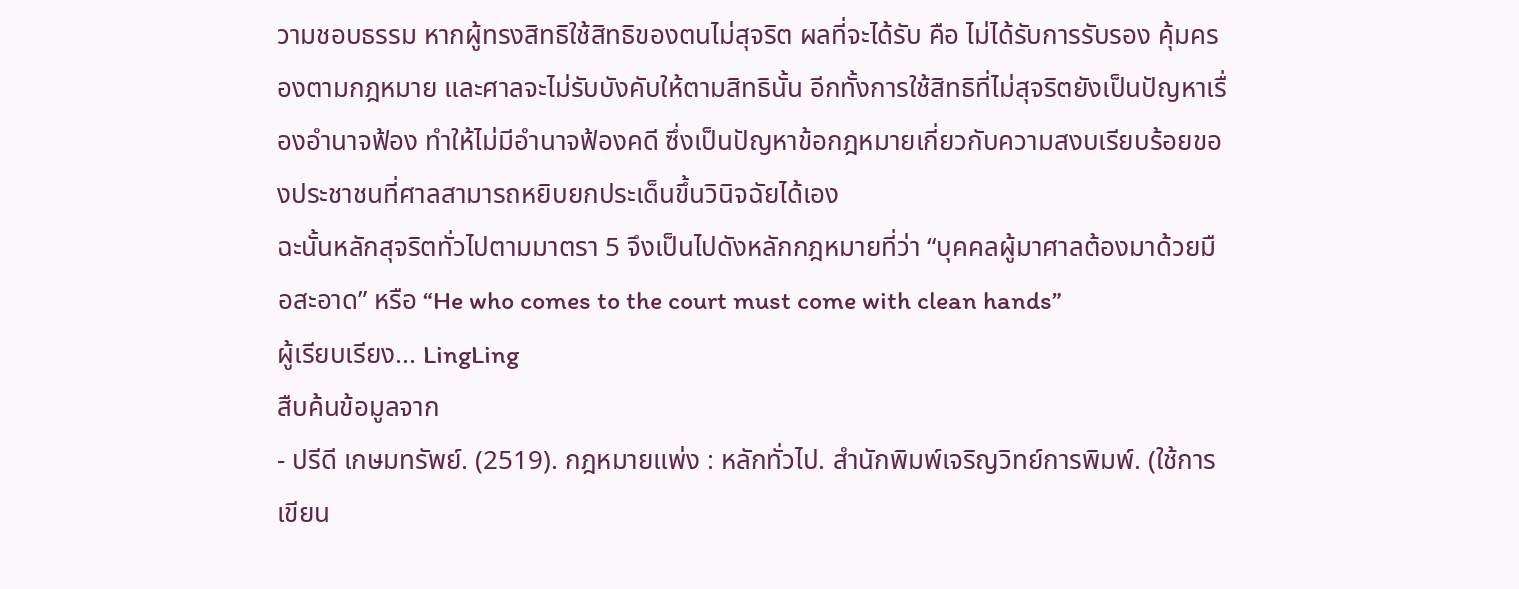วามชอบธรรม หากผู้ทรงสิทธิใช้สิทธิของตนไม่สุจริต ผลที่จะได้รับ คือ ไม่ได้รับการรับรอง คุ้มครองตามกฎหมาย และศาลจะไม่รับบังคับให้ตามสิทธินั้น อีกทั้งการใช้สิทธิที่ไม่สุจริตยังเป็นปัญหาเรื่องอำนาจฟ้อง ทำให้ไม่มีอำนาจฟ้องคดี ซึ่งเป็นปัญหาข้อกฎหมายเกี่ยวกับความสงบเรียบร้อยของประชาชนที่ศาลสามารถหยิบยกประเด็นขึ้นวินิจฉัยได้เอง
ฉะนั้นหลักสุจริตทั่วไปตามมาตรา 5 จึงเป็นไปดังหลักกฎหมายที่ว่า “บุคคลผู้มาศาลต้องมาด้วยมือสะอาด” หรือ “He who comes to the court must come with clean hands”
ผู้เรียบเรียง... LingLing
สืบค้นข้อมูลจาก
- ปรีดี เกษมทรัพย์. (2519). กฎหมายแพ่ง : หลักทั่วไป. สำนักพิมพ์เจริญวิทย์การพิมพ์. (ใช้การเขียน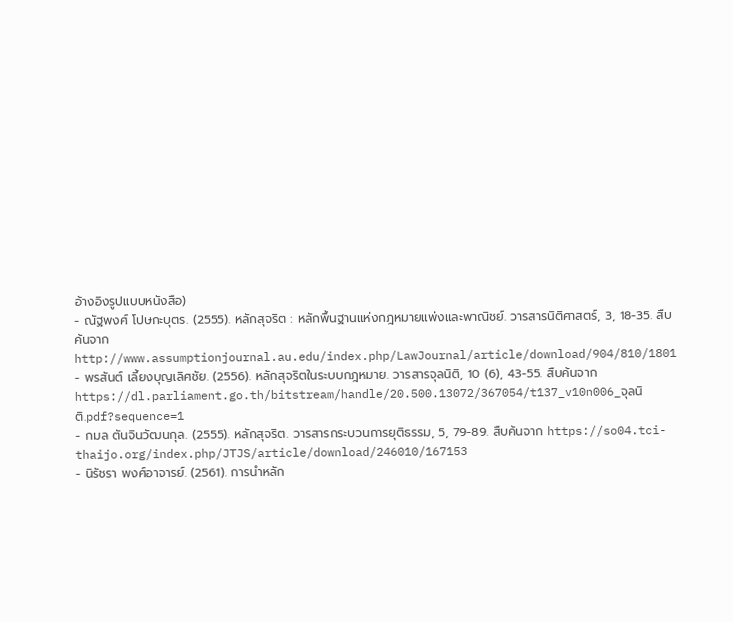อ้างอิงรูปแบบหนังสือ)
- ณัฐพงศ์ โปษกะบุตร. (2555). หลักสุจริต : หลักพื้นฐานแห่งกฎหมายแพ่งและพาณิชย์. วารสารนิติศาสตร์, 3, 18-35. สืบค้นจากhttp://www.assumptionjournal.au.edu/index.php/LawJournal/article/download/904/810/1801
- พรสันต์ เลี้ยงบุญเลิศชัย. (2556). หลักสุจริตในระบบกฎหมาย. วารสารจุลนิติ, 10 (6), 43-55. สืบค้นจาก https://dl.parliament.go.th/bitstream/handle/20.500.13072/367054/t137_v10n006_จุลนิติ.pdf?sequence=1
- กมล ตันจินวัฒนกุล. (2555). หลักสุจริต. วารสารกระบวนการยุติธรรม, 5, 79-89. สืบค้นจาก https://so04.tci-thaijo.org/index.php/JTJS/article/download/246010/167153
- นิรัชรา พงศ์อาจารย์. (2561). การนำหลัก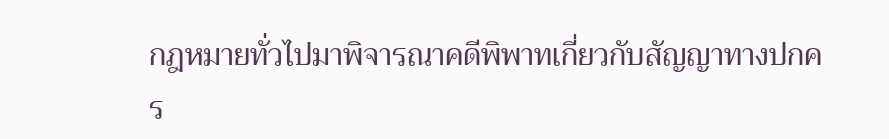กฎหมายทั่วไปมาพิจารณาคดีพิพาทเกี่ยวกับสัญญาทางปกคร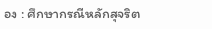อง : ศึกษากรณีหลักสุจริต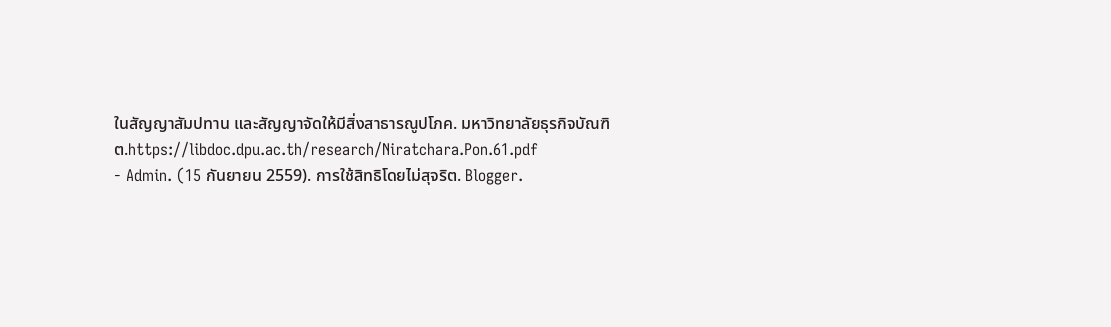ในสัญญาสัมปทาน และสัญญาจัดให้มีสิ่งสาธารณูปโภค. มหาวิทยาลัยธุรกิจบัณฑิต.https://libdoc.dpu.ac.th/research/Niratchara.Pon.61.pdf
- Admin. (15 กันยายน 2559). การใช้สิทธิโดยไม่สุจริต. Blogger.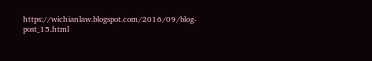https://wichianlaw.blogspot.com/2016/09/blog-post_15.html